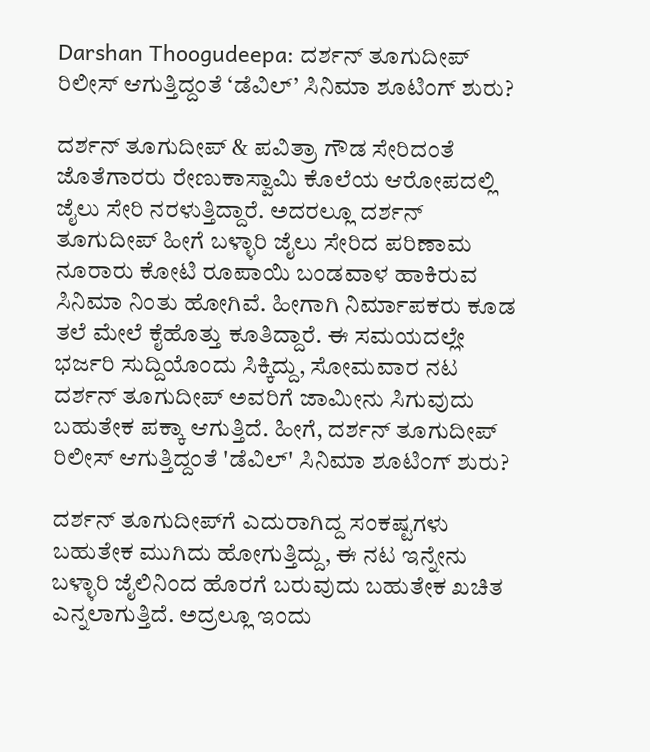Darshan Thoogudeepa: ದರ್ಶನ್ ತೂಗುದೀಪ್ ರಿಲೀಸ್ ಆಗುತ್ತಿದ್ದಂತೆ ‘ಡೆವಿಲ್’ ಸಿನಿಮಾ ಶೂಟಿಂಗ್ ಶುರು?

ದರ್ಶನ್ ತೂಗುದೀಪ್ & ಪವಿತ್ರಾ ಗೌಡ ಸೇರಿದಂತೆ ಜೊತೆಗಾರರು ರೇಣುಕಾಸ್ವಾಮಿ ಕೊಲೆಯ ಆರೋಪದಲ್ಲಿ ಜೈಲು ಸೇರಿ ನರಳುತ್ತಿದ್ದಾರೆ. ಅದರಲ್ಲೂ ದರ್ಶನ್ ತೂಗುದೀಪ್ ಹೀಗೆ ಬಳ್ಳಾರಿ ಜೈಲು ಸೇರಿದ ಪರಿಣಾಮ ನೂರಾರು ಕೋಟಿ ರೂಪಾಯಿ ಬಂಡವಾಳ ಹಾಕಿರುವ ಸಿನಿಮಾ ನಿಂತು ಹೋಗಿವೆ. ಹೀಗಾಗಿ ನಿರ್ಮಾಪಕರು ಕೂಡ ತಲೆ ಮೇಲೆ ಕೈಹೊತ್ತು ಕೂತಿದ್ದಾರೆ. ಈ ಸಮಯದಲ್ಲೇ ಭರ್ಜರಿ ಸುದ್ದಿಯೊಂದು ಸಿಕ್ಕಿದ್ದು, ಸೋಮವಾರ ನಟ ದರ್ಶನ್ ತೂಗುದೀಪ್ ಅವರಿಗೆ ಜಾಮೀನು ಸಿಗುವುದು ಬಹುತೇಕ ಪಕ್ಕಾ ಆಗುತ್ತಿದೆ. ಹೀಗೆ, ದರ್ಶನ್ ತೂಗುದೀಪ್ ರಿಲೀಸ್ ಆಗುತ್ತಿದ್ದಂತೆ 'ಡೆವಿಲ್' ಸಿನಿಮಾ ಶೂಟಿಂಗ್ ಶುರು?

ದರ್ಶನ್ ತೂಗುದೀಪ್‌ಗೆ ಎದುರಾಗಿದ್ದ ಸಂಕಷ್ಟಗಳು ಬಹುತೇಕ ಮುಗಿದು ಹೋಗುತ್ತಿದ್ದು, ಈ ನಟ ಇನ್ನೇನು ಬಳ್ಳಾರಿ ಜೈಲಿನಿಂದ ಹೊರಗೆ ಬರುವುದು ಬಹುತೇಕ ಖಚಿತ ಎನ್ನಲಾಗುತ್ತಿದೆ. ಅದ್ರಲ್ಲೂ ಇಂದು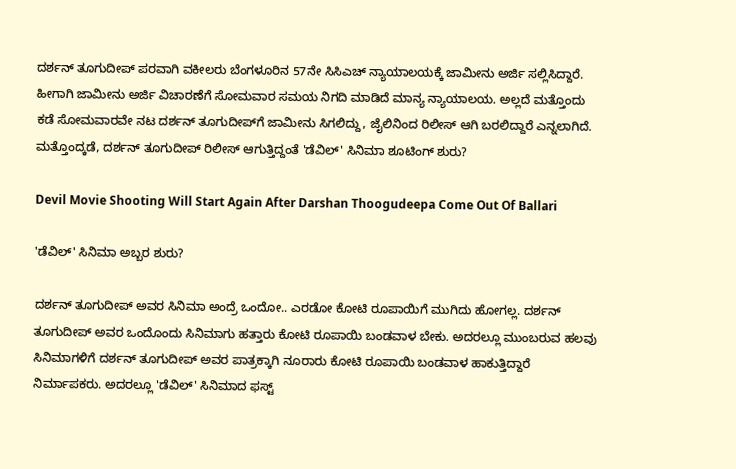ದರ್ಶನ್ ತೂಗುದೀಪ್ ಪರವಾಗಿ ವಕೀಲರು ಬೆಂಗಳೂರಿನ 57ನೇ ಸಿಸಿಎಚ್ ನ್ಯಾಯಾಲಯಕ್ಕೆ ಜಾಮೀನು ಅರ್ಜಿ ಸಲ್ಲಿಸಿದ್ದಾರೆ. ಹೀಗಾಗಿ ಜಾಮೀನು ಅರ್ಜಿ ವಿಚಾರಣೆಗೆ ಸೋಮವಾರ ಸಮಯ ನಿಗದಿ ಮಾಡಿದೆ ಮಾನ್ಯ ನ್ಯಾಯಾಲಯ. ಅಲ್ಲದೆ ಮತ್ತೊಂದು ಕಡೆ ಸೋಮವಾರವೇ ನಟ ದರ್ಶನ್ ತೂಗುದೀಪ್‌ಗೆ ಜಾಮೀನು ಸಿಗಲಿದ್ದು, ಜೈಲಿನಿಂದ ರಿಲೀಸ್ ಆಗಿ ಬರಲಿದ್ದಾರೆ ಎನ್ನಲಾಗಿದೆ. ಮತ್ತೊಂದ್ಕಡೆ, ದರ್ಶನ್ ತೂಗುದೀಪ್ ರಿಲೀಸ್ ಆಗುತ್ತಿದ್ದಂತೆ 'ಡೆವಿಲ್' ಸಿನಿಮಾ ಶೂಟಿಂಗ್ ಶುರು?

Devil Movie Shooting Will Start Again After Darshan Thoogudeepa Come Out Of Ballari

'ಡೆವಿಲ್' ಸಿನಿಮಾ ಅಬ್ಬರ ಶುರು?

ದರ್ಶನ್ ತೂಗುದೀಪ್ ಅವರ ಸಿನಿಮಾ ಅಂದ್ರೆ ಒಂದೋ.. ಎರಡೋ ಕೋಟಿ ರೂಪಾಯಿಗೆ ಮುಗಿದು ಹೋಗಲ್ಲ. ದರ್ಶನ್ ತೂಗುದೀಪ್ ಅವರ ಒಂದೊಂದು ಸಿನಿಮಾಗು ಹತ್ತಾರು ಕೋಟಿ ರೂಪಾಯಿ ಬಂಡವಾಳ ಬೇಕು. ಅದರಲ್ಲೂ ಮುಂಬರುವ ಹಲವು ಸಿನಿಮಾಗಳಿಗೆ ದರ್ಶನ್ ತೂಗುದೀಪ್ ಅವರ ಪಾತ್ರಕ್ಕಾಗಿ ನೂರಾರು ಕೋಟಿ ರೂಪಾಯಿ ಬಂಡವಾಳ ಹಾಕುತ್ತಿದ್ದಾರೆ ನಿರ್ಮಾಪಕರು. ಅದರಲ್ಲೂ 'ಡೆವಿಲ್' ಸಿನಿಮಾದ ಫಸ್ಟ್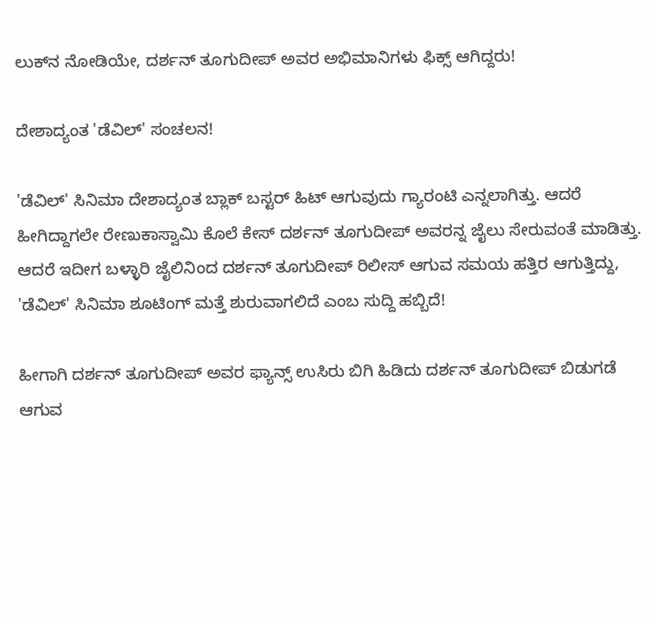ಲುಕ್‌ನ ನೋಡಿಯೇ, ದರ್ಶನ್ ತೂಗುದೀಪ್ ಅವರ ಅಭಿಮಾನಿಗಳು ಫಿಕ್ಸ್ ಆಗಿದ್ದರು!

ದೇಶಾದ್ಯಂತ 'ಡೆವಿಲ್' ಸಂಚಲನ!

'ಡೆವಿಲ್' ಸಿನಿಮಾ ದೇಶಾದ್ಯಂತ ಬ್ಲಾಕ್ ಬಸ್ಟರ್ ಹಿಟ್ ಆಗುವುದು ಗ್ಯಾರಂಟಿ ಎನ್ನಲಾಗಿತ್ತು. ಆದರೆ ಹೀಗಿದ್ದಾಗಲೇ ರೇಣುಕಾಸ್ವಾಮಿ ಕೊಲೆ ಕೇಸ್ ದರ್ಶನ್ ತೂಗುದೀಪ್ ಅವರನ್ನ ಜೈಲು ಸೇರುವಂತೆ ಮಾಡಿತ್ತು. ಆದರೆ ಇದೀಗ ಬಳ್ಳಾರಿ ಜೈಲಿನಿಂದ ದರ್ಶನ್ ತೂಗುದೀಪ್ ರಿಲೀಸ್ ಆಗುವ ಸಮಯ ಹತ್ತಿರ ಆಗುತ್ತಿದ್ದು, 'ಡೆವಿಲ್' ಸಿನಿಮಾ ಶೂಟಿಂಗ್ ಮತ್ತೆ ಶುರುವಾಗಲಿದೆ ಎಂಬ ಸುದ್ದಿ ಹಬ್ಬಿದೆ!

ಹೀಗಾಗಿ ದರ್ಶನ್ ತೂಗುದೀಪ್ ಅವರ ಫ್ಯಾನ್ಸ್ ಉಸಿರು ಬಿಗಿ ಹಿಡಿದು ದರ್ಶನ್ ತೂಗುದೀಪ್ ಬಿಡುಗಡೆ ಆಗುವ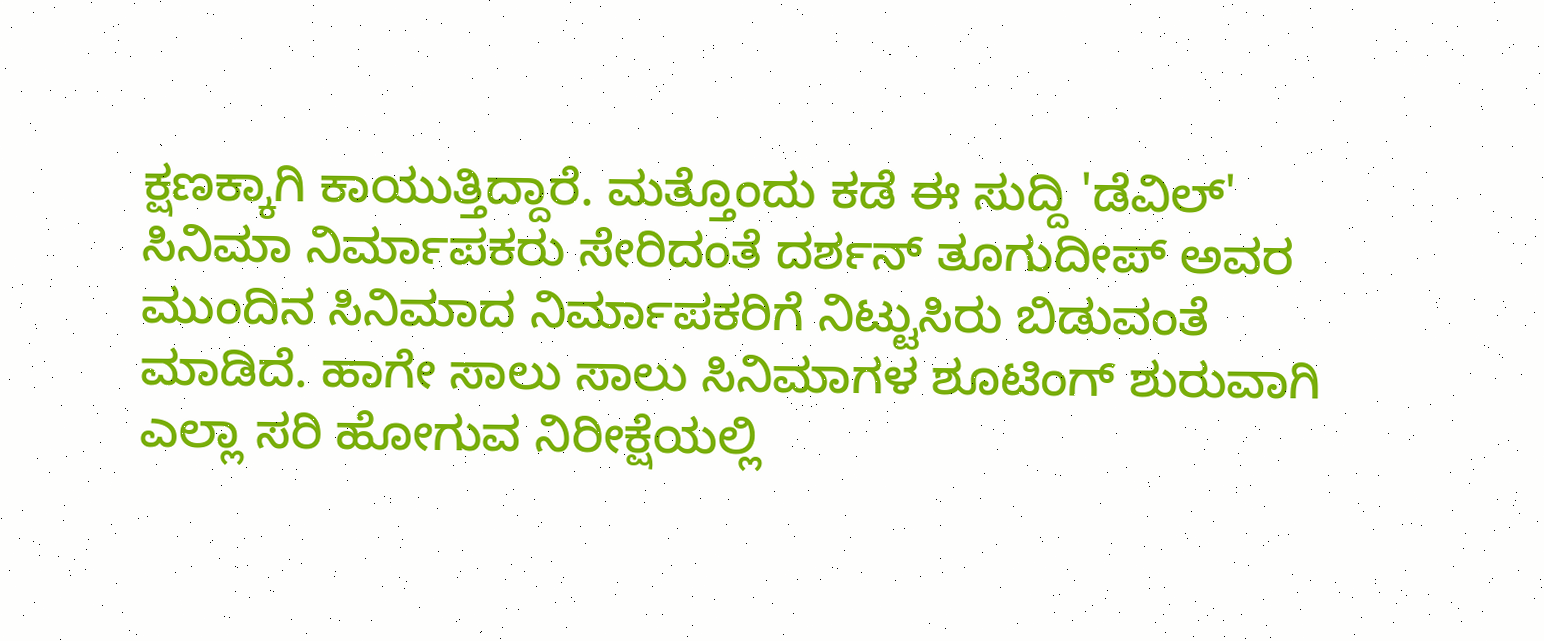ಕ್ಷಣಕ್ಕಾಗಿ ಕಾಯುತ್ತಿದ್ದಾರೆ. ಮತ್ತೊಂದು ಕಡೆ ಈ ಸುದ್ದಿ 'ಡೆವಿಲ್' ಸಿನಿಮಾ ನಿರ್ಮಾಪಕರು ಸೇರಿದಂತೆ ದರ್ಶನ್ ತೂಗುದೀಪ್ ಅವರ ಮುಂದಿನ ಸಿನಿಮಾದ ನಿರ್ಮಾಪಕರಿಗೆ ನಿಟ್ಟುಸಿರು ಬಿಡುವಂತೆ ಮಾಡಿದೆ. ಹಾಗೇ ಸಾಲು ಸಾಲು ಸಿನಿಮಾಗಳ ಶೂಟಿಂಗ್ ಶುರುವಾಗಿ ಎಲ್ಲಾ ಸರಿ ಹೋಗುವ ನಿರೀಕ್ಷೆಯಲ್ಲಿ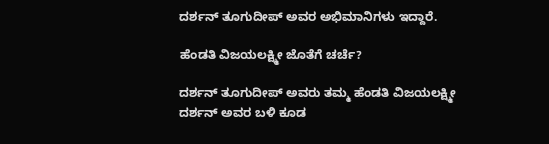ದರ್ಶನ್ ತೂಗುದೀಪ್ ಅವರ ಅಭಿಮಾನಿಗಳು ಇದ್ದಾರೆ.

ಹೆಂಡತಿ ವಿಜಯಲಕ್ಷ್ಮೀ ಜೊತೆಗೆ ಚರ್ಚೆ?

ದರ್ಶನ್ ತೂಗುದೀಪ್ ಅವರು ತಮ್ಮ ಹೆಂಡತಿ ವಿಜಯಲಕ್ಷ್ಮೀ ದರ್ಶನ್ ಅವರ ಬಳಿ ಕೂಡ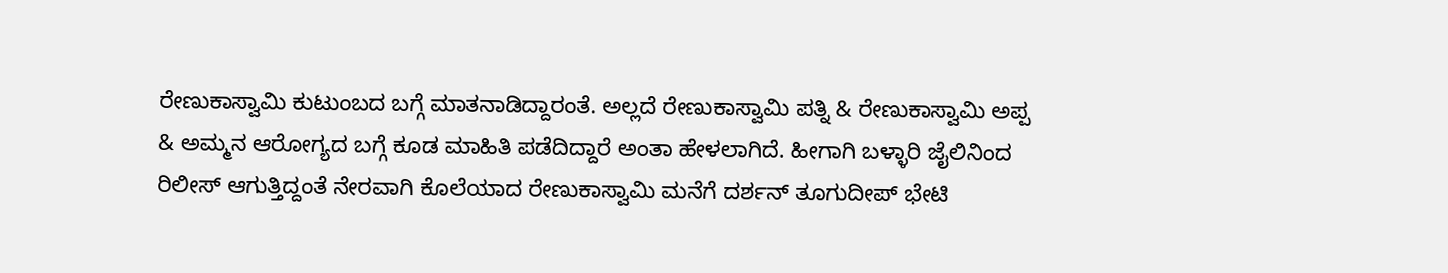ರೇಣುಕಾಸ್ವಾಮಿ ಕುಟುಂಬದ ಬಗ್ಗೆ ಮಾತನಾಡಿದ್ದಾರಂತೆ. ಅಲ್ಲದೆ ರೇಣುಕಾಸ್ವಾಮಿ ಪತ್ನಿ & ರೇಣುಕಾಸ್ವಾಮಿ ಅಪ್ಪ & ಅಮ್ಮನ ಆರೋಗ್ಯದ ಬಗ್ಗೆ ಕೂಡ ಮಾಹಿತಿ ಪಡೆದಿದ್ದಾರೆ ಅಂತಾ ಹೇಳಲಾಗಿದೆ. ಹೀಗಾಗಿ ಬಳ್ಳಾರಿ ಜೈಲಿನಿಂದ ರಿಲೀಸ್ ಆಗುತ್ತಿದ್ದಂತೆ ನೇರವಾಗಿ ಕೊಲೆಯಾದ ರೇಣುಕಾಸ್ವಾಮಿ ಮನೆಗೆ ದರ್ಶನ್ ತೂಗುದೀಪ್ ಭೇಟಿ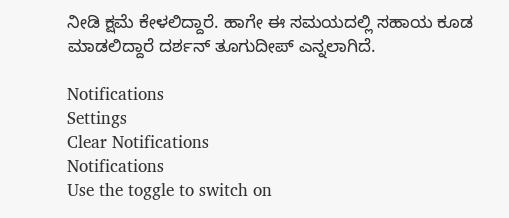ನೀಡಿ ಕ್ಷಮೆ ಕೇಳಲಿದ್ದಾರೆ. ಹಾಗೇ ಈ ಸಮಯದಲ್ಲಿ ಸಹಾಯ ಕೂಡ ಮಾಡಲಿದ್ದಾರೆ ದರ್ಶನ್ ತೂಗುದೀಪ್ ಎನ್ನಲಾಗಿದೆ.

Notifications
Settings
Clear Notifications
Notifications
Use the toggle to switch on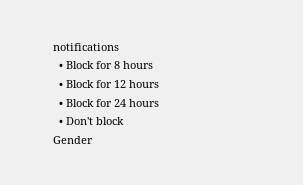notifications
  • Block for 8 hours
  • Block for 12 hours
  • Block for 24 hours
  • Don't block
Gender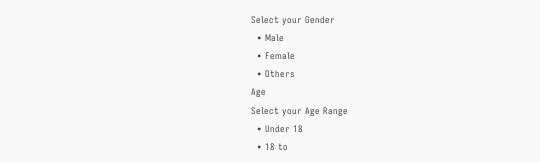Select your Gender
  • Male
  • Female
  • Others
Age
Select your Age Range
  • Under 18
  • 18 to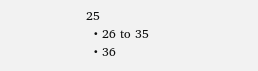25
  • 26 to 35
  • 36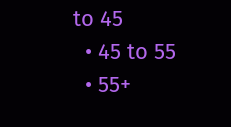to 45
  • 45 to 55
  • 55+